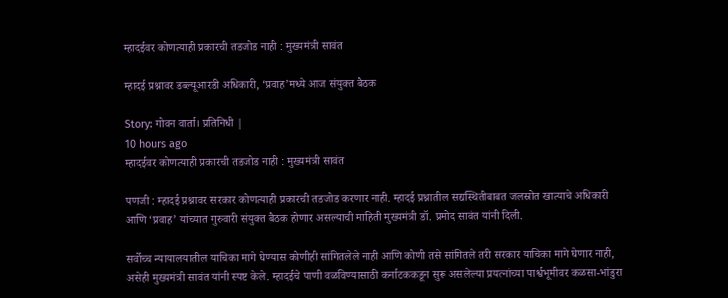म्हादईवर कोणत्याही प्रकारची तडजोड नाही : मुख्यमंत्री सावंत

म्हादई प्रश्नावर डब्ल्यूआरडी अधिकारी, ‘प्रवाह’मध्ये आज संयुक्त बैठक

Story: गोवन वार्ता। प्रतिनिधी |
10 hours ago
म्हादईवर कोणत्याही प्रकारची तडजोड नाही : मुख्यमंत्री सावंत

पणजी : म्हादई प्रश्नावर सरकार कोणत्याही प्रकारची तडजोड करणार नाही. म्हादई प्रश्नातील सद्यस्थितीबाबत जलस्रोत खात्याचे अधिकारी आणि ‘प्रवाह’ यांच्यात गुरुवारी संयुक्त बैठक होणार असल्याची माहिती मुख्यमंत्री डॉ. प्रमोद सावंत यांनी दिली.

सर्वोच्च न्यायालयातील याचिका मागे घेण्यास कोणीही सांगितलेले नाही आणि कोणी तसे सांगितले तरी सरकार याचिका मागे घेणार नाही, असेही मुख्यमंत्री सावंत यांनी स्पष्ट केले. म्हादईचे पाणी वळविण्यासाठी कर्नाटककडून सुरू असलेल्या प्रयत्नांच्या पार्श्वभूमीवर कळसा-भांडुरा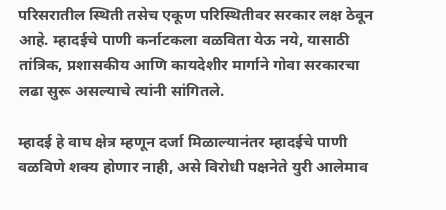परिसरातील स्थिती तसेच एकूण परिस्थितीवर सरकार लक्ष ठेवून आहे. म्हादईचे पाणी कर्नाटकला वळविता येऊ नये, यासाठी तांत्रिक, प्रशासकीय आणि कायदेशीर मार्गाने गोवा सरकारचा लढा सुरू असल्याचे त्यांनी सांगितले.

म्हादई हे वाघ क्षेत्र म्हणून दर्जा मिळाल्यानंतर म्हादईचे पाणी वळविणे शक्य होणार नाही, असे विरोधी पक्षनेते युरी आलेमाव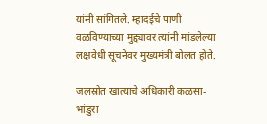यांनी सांगितले. म्हादईचे पाणी वळविण्याच्या मुद्द्यावर त्यांनी मांडलेल्या लक्षवेधी सूचनेवर मुख्यमंत्री बोलत होते.

जलस्रोत खात्याचे अधिकारी कळसा-भांडुरा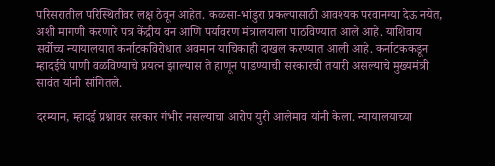परिसरातील परिस्थितीवर लक्ष ठेवून आहेत. कळसा-भांडुरा प्रकल्पासाठी आवश्यक परवानग्या देऊ नयेत, अशी मागणी करणारे पत्र केंद्रीय वन आणि पर्यावरण मंत्रालयाला पाठविण्यात आले आहे. याशिवाय सर्वोच्च न्यायालयात कर्नाटकविरोधात अवमान याचिकाही दाखल करण्यात आली आहे. कर्नाटककडून म्हादईचे पाणी वळविण्याचे प्रयत्न झाल्यास ते हाणून पाडण्याची सरकारची तयारी असल्याचे मुख्यमंत्री सावंत यांनी सांगितले.

दरम्यान, म्हादई प्रश्नावर सरकार गंभीर नसल्याचा आरोप युरी आलेमाव यांनी केला. न्यायालयाच्या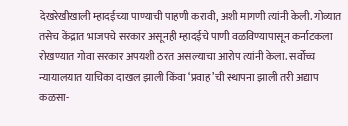देखरेखीखाली म्हादईच्या पाण्याची पाहणी करावी, अशी मागणी त्यांनी केली. गोव्यात तसेच केंद्रात भाजपचे सरकार असूनही म्हादईचे पाणी वळविण्यापासून कर्नाटकला रोखण्यात गोवा सरकार अपयशी ठरत असल्याचा आरोप त्यांनी केला. सर्वोच्च न्यायालयात याचिका दाखल झाली किंवा ‘प्रवाह’ची स्थापना झाली तरी अद्याप कळसा-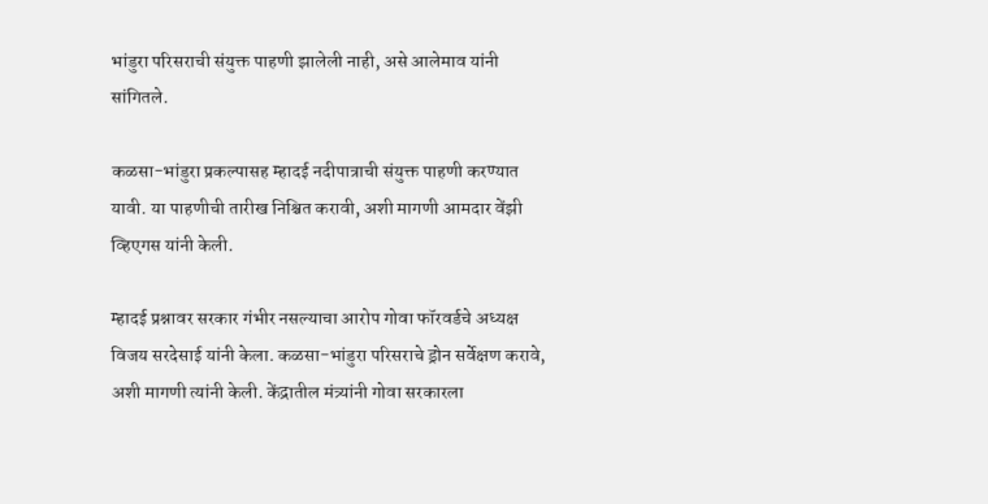भांडुरा परिसराची संयुक्त पाहणी झालेली नाही, असे आलेमाव यांनी सांगितले.

कळसा-भांडुरा प्रकल्पासह म्हादई नदीपात्राची संयुक्त पाहणी करण्यात यावी. या पाहणीची तारीख निश्चित करावी, अशी मागणी आमदार वेंझी व्हिएगस यांनी केली.

म्हादई प्रश्नावर सरकार गंभीर नसल्याचा आरोप गोवा फॉरवर्डचे अध्यक्ष विजय सरदेसाई यांनी केला. कळसा-भांडुरा परिसराचे ड्रोन सर्वेक्षण करावे, अशी मागणी त्यांनी केली. केंद्रातील मंत्र्यांनी गोवा सरकारला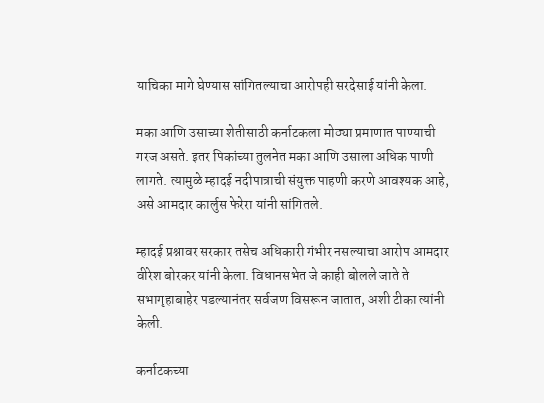याचिका मागे घेण्यास सांगितल्याचा आरोपही सरदेसाई यांनी केला.

मका आणि उसाच्या शेतीसाठी कर्नाटकला मोठ्या प्रमाणात पाण्याची गरज असते. इतर पिकांच्या तुलनेत मका आणि उसाला अधिक पाणी लागते. त्यामुळे म्हादई नदीपात्राची संयुक्त पाहणी करणे आवश्यक आहे, असे आमदार कार्लुस फेरेरा यांनी सांगितले.

म्हादई प्रश्नावर सरकार तसेच अधिकारी गंभीर नसल्याचा आरोप आमदार वीरेश बोरकर यांनी केला. विधानसभेत जे काही बोलले जाते ते सभागृहाबाहेर पडल्यानंतर सर्वजण विसरून जातात, अशी टीका त्यांनी केली.

कर्नाटकच्या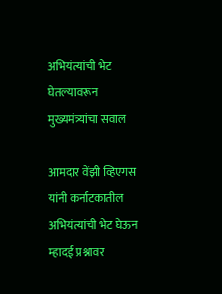अभियंत्यांची भेट घेतल्यावरून मुख्यमंत्र्यांचा सवाल

आमदार वेंझी व्हिएगस यांनी कर्नाटकातील अभियंत्यांची भेट घेऊन म्हादई प्रश्नावर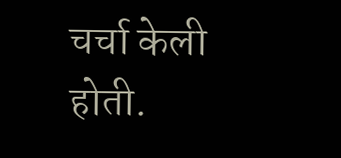चर्चा केली होती.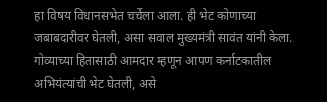हा विषय विधानसभेत चर्चेला आला. ही भेट कोणाच्या जबाबदारीवर घेतली, असा सवाल मुख्यमंत्री सावंत यांनी केला. गोव्याच्या हितासाठी आमदार म्हणून आपण कर्नाटकातील अभियंत्यांची भेट घेतली, असे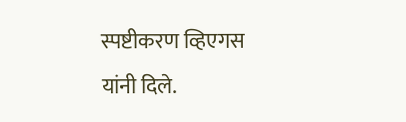स्पष्टीकरण व्हिएगस यांनी दिले.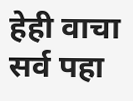हेही वाचा
सर्व पहा